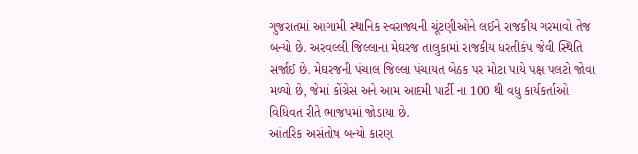ગુજરાતમાં આગામી સ્થાનિક સ્વરાજ્યની ચૂંટણીઓને લઈને રાજકીય ગરમાવો તેજ બન્યો છે. અરવલ્લી જિલ્લાના મેઘરજ તાલુકામાં રાજકીય ધરતીકંપ જેવી સ્થિતિ સર્જાઈ છે. મેઘરજની પંચાલ જિલ્લા પંચાયત બેઠક પર મોટા પાયે પક્ષ પલટો જોવા મળ્યો છે, જેમાં કોંગ્રેસ અને આમ આદમી પાર્ટી ના 100 થી વધુ કાર્યકર્તાઓ વિધિવત રીતે ભાજપમાં જોડાયા છે.
આંતરિક અસંતોષ બન્યો કારણ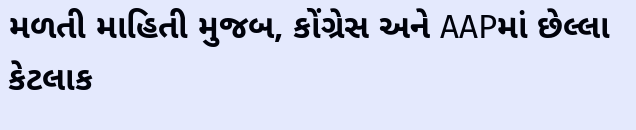મળતી માહિતી મુજબ, કોંગ્રેસ અને AAPમાં છેલ્લા કેટલાક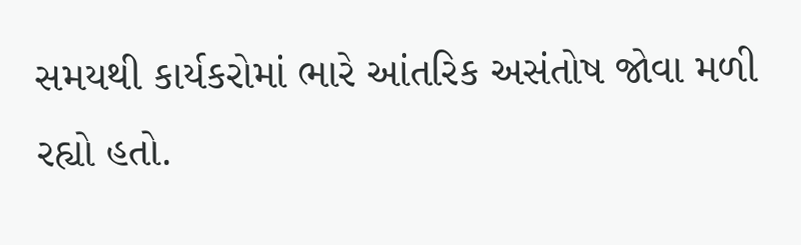સમયથી કાર્યકરોમાં ભારે આંતરિક અસંતોષ જોવા મળી રહ્યો હતો.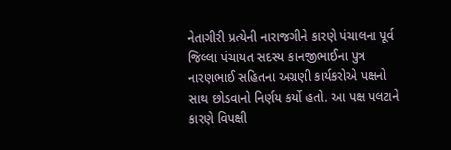નેતાગીરી પ્રત્યેની નારાજગીને કારણે પંચાલના પૂર્વ જિલ્લા પંચાયત સદસ્ય કાનજીભાઈના પુત્ર નારણભાઈ સહિતના અગ્રણી કાર્યકરોએ પક્ષનો સાથ છોડવાનો નિર્ણય કર્યો હતો. આ પક્ષ પલટાને કારણે વિપક્ષી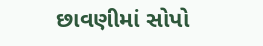છાવણીમાં સોપો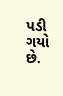પડી ગયો છે.